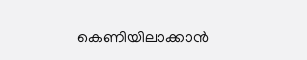കെണിയിലാക്കാൻ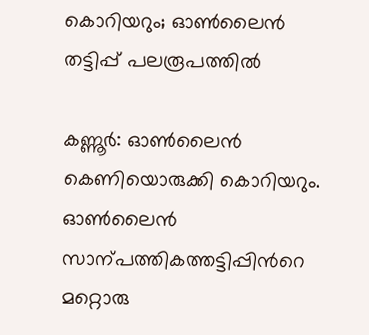കൊറിയറും; ഓണ്‍ലൈൻ തട്ടിപ്പ് പലരൂപത്തില്‍

കണ്ണൂർ: ഓണ്‍ലൈൻ കെണിയൊരുക്കി കൊറിയറും. ഓണ്‍ലൈൻ സാന്പത്തികത്തട്ടിപ്പിന്‍റെ മറ്റൊരു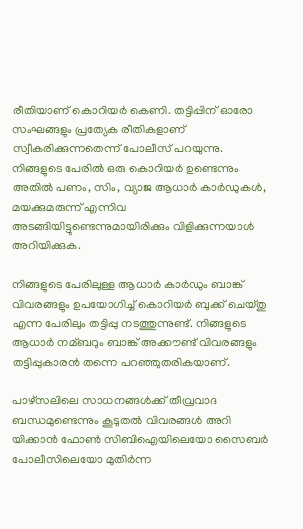രീതിയാണ് കൊറിയർ കെണി. തട്ടിപ്പിന് ഓരോ സംഘങ്ങളും പ്രത്യേക രീതികളാണ് സ്വീകരിക്കുന്നതെന്ന് പോലീസ് പറയുന്നു.
നിങ്ങളുടെ പേരില്‍ ഒരു കൊറിയർ ഉണ്ടെന്നും അതില്‍ പണം, സിം, വ്യാജ ആധാർ കാർഡുകള്‍, മയക്കുമരുന്ന് എന്നിവ അടങ്ങിയിട്ടുണ്ടെന്നുമായിരിക്കും വിളിക്കുന്നയാള്‍ അറിയിക്കുക.

നിങ്ങളുടെ പേരിലുള്ള ആധാർ കാർഡും ബാങ്ക് വിവരങ്ങളും ഉപയോഗിച്ച്‌ കൊറിയർ ബുക്ക് ചെയ്തു എന്ന പേരിലും തട്ടിപ്പു നടത്തുന്നുണ്ട്. നിങ്ങളുടെ ആധാർ നമ്ബറും ബാങ്ക് അക്കൗണ്ട് വിവരങ്ങളും തട്ടിപ്പുകാരൻ തന്നെ പറഞ്ഞുതരികയാണ്.

പാഴ്സലിലെ സാധനങ്ങള്‍ക്ക് തീവ്രവാദ ബന്ധമുണ്ടെന്നും കൂടുതല്‍ വിവരങ്ങള്‍ അറി യിക്കാൻ ഫോണ്‍ സിബിഐയിലെയോ സൈബർ പോലീസിലെയോ മുതിർന്ന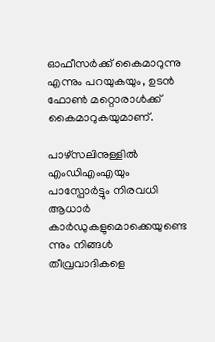ഓഫീസർക്ക് കൈമാറുന്നു എന്നും പറയുകയും, ഉടൻ ഫോണ്‍ മറ്റൊരാള്‍ക്ക് കൈമാറുകയുമാണ്.

പാഴ്സലിനുള്ളില്‍ എംഡിഎംഎയും പാസ്പോർട്ടും നിരവധി ആധാർ കാർഡുകളുമൊക്കെയുണ്ടെ ന്നും നിങ്ങള്‍ തീവ്രവാദികളെ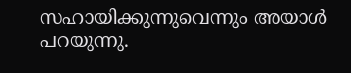സഹായിക്കുന്നുവെന്നും അയാള്‍ പറയുന്നു.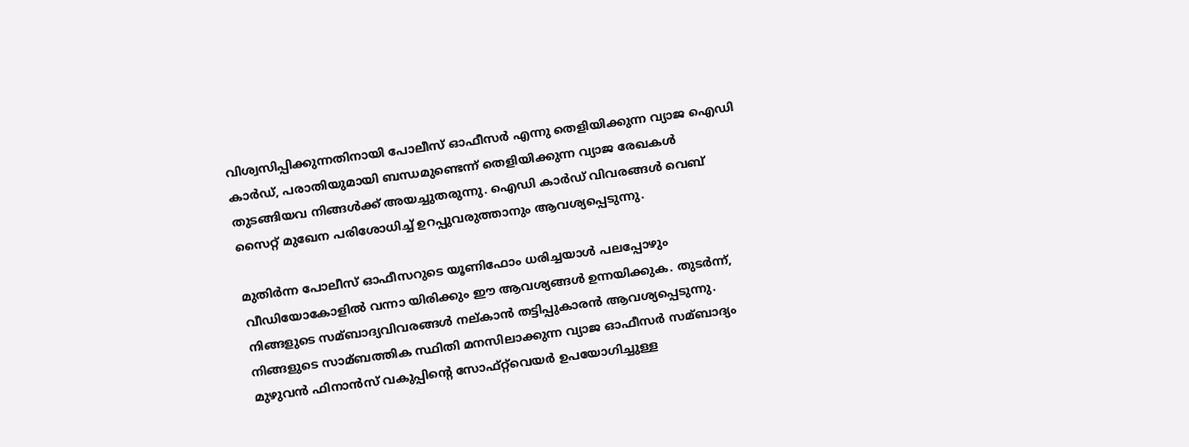വിശ്വസിപ്പിക്കുന്നതിനായി പോലീസ് ഓഫീസർ എന്നു തെളിയിക്കുന്ന വ്യാജ ഐഡി കാർഡ്, പരാതിയുമായി ബന്ധമുണ്ടെന്ന് തെളിയിക്കുന്ന വ്യാജ രേഖകള്‍ തുടങ്ങിയവ നിങ്ങള്‍ക്ക് അയച്ചുതരുന്നു. ഐഡി കാർഡ് വിവരങ്ങള്‍ വെബ് സൈറ്റ് മുഖേന പരിശോധിച്ച്‌ ഉറപ്പുവരുത്താനും ആവശ്യപ്പെടുന്നു.

മുതിർന്ന പോലീസ് ഓഫീസറുടെ യൂണിഫോം ധരിച്ചയാള്‍ പലപ്പോഴും വീഡിയോകോളില്‍ വന്നാ യിരിക്കും ഈ ആവശ്യങ്ങള്‍ ഉന്നയിക്കുക. തുടർന്ന്, നിങ്ങളുടെ സമ്ബാദ്യവിവരങ്ങള്‍ നല്കാൻ തട്ടിപ്പുകാരൻ ആവശ്യപ്പെടുന്നു. നിങ്ങളുടെ സാമ്ബത്തിക സ്ഥിതി മനസിലാക്കുന്ന വ്യാജ ഓഫീസർ സമ്ബാദ്യം മുഴുവൻ ഫിനാൻസ് വകുപ്പിന്‍റെ സോഫ്റ്റ്‌വെയർ ഉപയോഗിച്ചുള്ള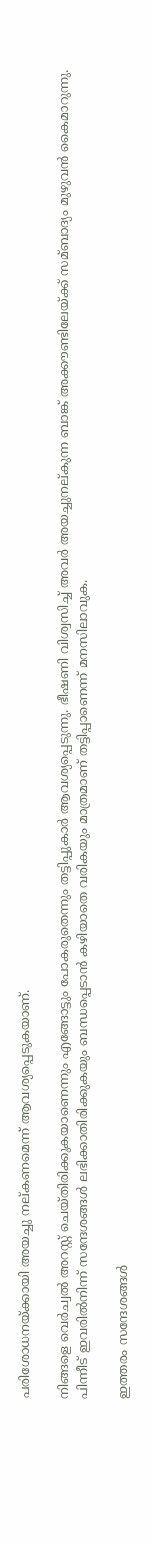പരിശോധനയ്ക്കായി അയച്ചു നല്കണമെന്ന് ആവശ്യപ്പെടുകയാണ്.

നിങ്ങളെ വെര്‍ച്വല്‍ അറസ്റ്റ് ചെയ്തിരിക്കുകയാണെന്നും എങ്ങോട്ടും പോകരുതെന്നും തട്ടിപ്പുകാർ ആവശ്യപ്പെടുന്നു. ഭീഷണി വിശ്വസിച്ച്‌ അവർ അയച്ചുനല്കുന്ന ബാങ്ക് അക്കൗണ്ടിലേയ്ക്ക് സമ്ബാദ്യം മുഴുവൻ കൈമാറുന്നു. പിന്നീട് ഇവരില്‍നിന്ന് സന്ദേശങ്ങള്‍ ലഭിക്കാതിരിക്കുകയും ബന്ധപ്പെടാൻ കഴിയാതെ വരികയും മാത്രമാണ് തട്ടിപ്പാണെന്ന് മനസിലാവുക.

ഇത്തരം സന്ദേശങ്ങള്‍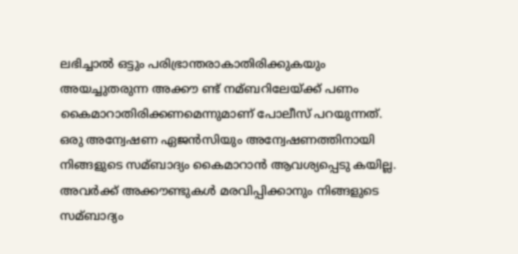ലഭിച്ചാല്‍ ഒട്ടും പരിഭ്രാന്തരാകാതിരിക്കുകയും അയച്ചുതരുന്ന അക്കൗ ണ്ട് നമ്ബറിലേയ്ക്ക് പണം കൈമാറാതിരിക്കണമെന്നുമാണ് പോലീസ് പറയുന്നത്. ഒരു അന്വേഷണ ഏജൻസിയും അന്വേഷണത്തിനായി നിങ്ങളുടെ സമ്ബാദ്യം കൈമാറാൻ ആവശ്യപ്പെടു കയില്ല. അവർക്ക് അക്കൗണ്ടുകള്‍ മരവിപ്പിക്കാനും നിങ്ങളുടെ സമ്ബാദ്യം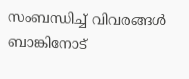സംബന്ധിച്ച്‌ വിവരങ്ങള്‍ ബാങ്കിനോട്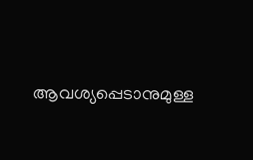ആവശ്യപ്പെടാനുമുള്ള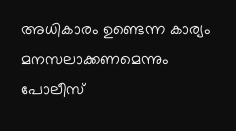അധികാരം ഉണ്ടെന്ന കാര്യം മനസലാക്കണമെന്നും പോലീസ്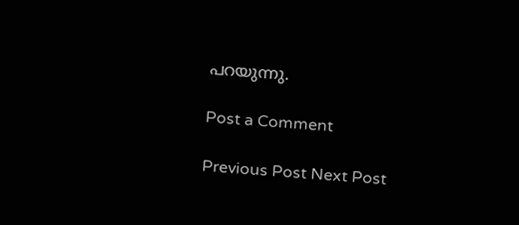പറയുന്നു.

Post a Comment

Previous Post Next Post